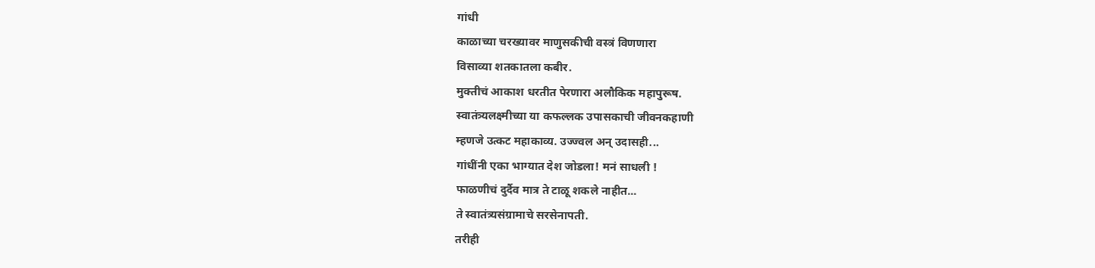गांधी
काळाच्या चरख्यावर माणुसकीची वस्त्रं विणणारा
विसाव्या शतकातला कबीर.
मुक्तीचं आकाश धरतीत पेरणारा अलौकिक महापुरूष.
स्वातंत्र्यलक्ष्मीच्या या कफल्लक उपासकाची जीवनकहाणी
म्हणजे उत्कट महाकाव्य. उज्ज्वल अन् उदासही...
गांधींनी एका भाग्यात देश जोडला! मनं साधली !
फाळणीचं दुर्दैव मात्र ते टाळू शकले नाहीत...
ते स्वातंत्र्यसंग्रामाचे सरसेनापती.
तरीही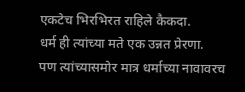एकटेच भिरभिरत राहिले कैकदा.
धर्म ही त्यांच्या मते एक उन्नत प्रेरणा.
पण त्यांच्यासमोर मात्र धर्माच्या नावावरच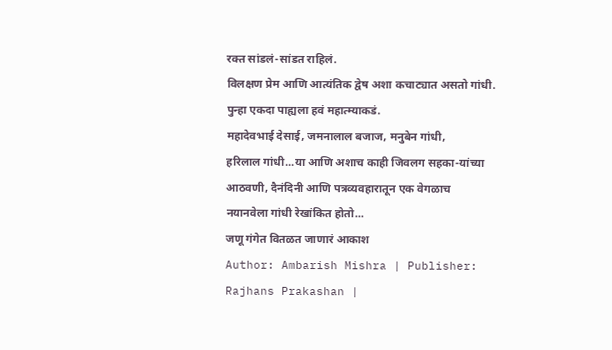रक्त सांडलं-सांडत राहिलं.
विलक्षण प्रेम आणि आत्यंतिक द्वेष अशा कचाट्यात असतो गांधी.
पुन्हा एकदा पाह्यला हवं महात्म्याकडं.
महादेवभाई देसाई, जमनालाल बजाज, मनुबेन गांधी,
हरिलाल गांधी...या आणि अशाच काही जिवलग सहका-यांच्या
आठवणी, दैनंदिनी आणि पत्रव्यवहारातून एक वेगळाच
नयानवेला गांधी रेखांकित होतो...
जणू गंगेत वितळत जाणारं आकाश
Author: Ambarish Mishra | Publisher: Rajhans Prakashan |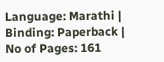Language: Marathi | Binding: Paperback | No of Pages: 161